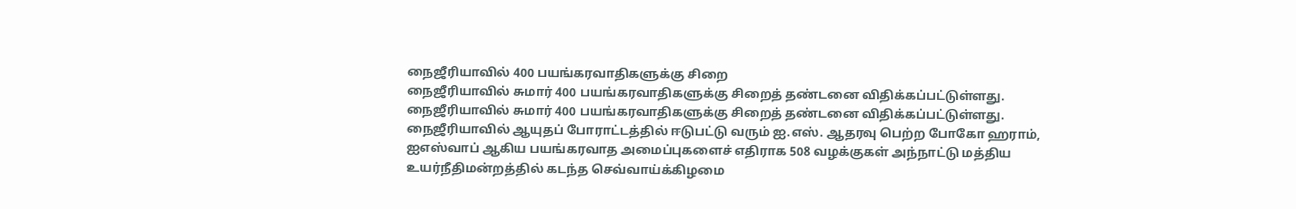நைஜீரியாவில் 400 பயங்கரவாதிகளுக்கு சிறை
நைஜீரியாவில் சுமார் 400 பயங்கரவாதிகளுக்கு சிறைத் தண்டனை விதிக்கப்பட்டுள்ளது.
நைஜீரியாவில் சுமார் 400 பயங்கரவாதிகளுக்கு சிறைத் தண்டனை விதிக்கப்பட்டுள்ளது.
நைஜீரியாவில் ஆயுதப் போராட்டத்தில் ஈடுபட்டு வரும் ஐ.எஸ். ஆதரவு பெற்ற போகோ ஹராம், ஐஎஸ்வாப் ஆகிய பயங்கரவாத அமைப்புகளைச் எதிராக 508 வழக்குகள் அந்நாட்டு மத்திய உயர்நீதிமன்றத்தில் கடந்த செவ்வாய்க்கிழமை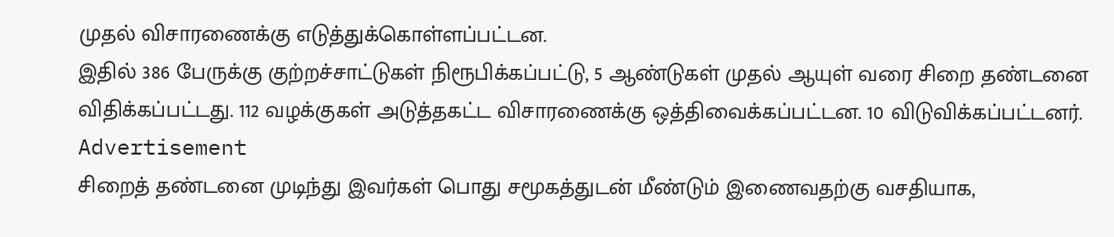முதல் விசாரணைக்கு எடுத்துக்கொள்ளப்பட்டன.
இதில் 386 பேருக்கு குற்றச்சாட்டுகள் நிரூபிக்கப்பட்டு, 5 ஆண்டுகள் முதல் ஆயுள் வரை சிறை தண்டனை விதிக்கப்பட்டது. 112 வழக்குகள் அடுத்தகட்ட விசாரணைக்கு ஒத்திவைக்கப்பட்டன. 10 விடுவிக்கப்பட்டனர்.
Advertisement
சிறைத் தண்டனை முடிந்து இவர்கள் பொது சமூகத்துடன் மீண்டும் இணைவதற்கு வசதியாக,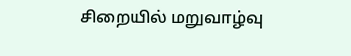சிறையில் மறுவாழ்வு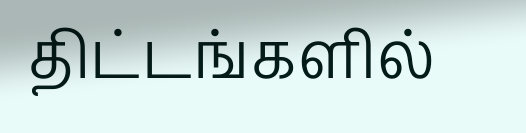திட்டங்களில்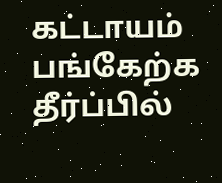கட்டாயம் பங்கேற்க தீர்ப்பில்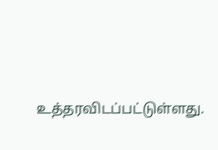உத்தரவிடப்பட்டுள்ளது.